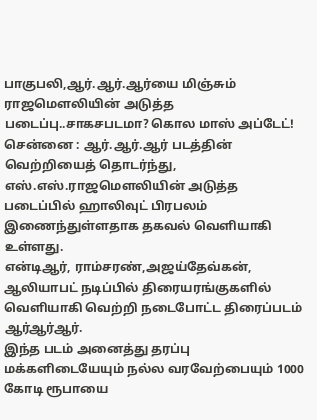பாகுபலி,ஆர்.ஆர்.ஆர்யை மிஞ்சும் ராஜமௌலியின் அடுத்த படைப்பு..சாகசபடமா? கொல மாஸ் அப்டேட்!
சென்னை : ஆர்.ஆர்.ஆர் படத்தின் வெற்றியைத் தொடர்ந்து, எஸ்.எஸ்.ராஜமௌலியின் அடுத்த படைப்பில் ஹாலிவுட் பிரபலம் இணைந்துள்ளதாக தகவல் வெளியாகி உள்ளது.
என்டிஆர், ராம்சரண்,அஜய்தேவ்கன், ஆலியாபட் நடிப்பில் திரையரங்குகளில் வெளியாகி வெற்றி நடைபோட்ட திரைப்படம் ஆர்ஆர்ஆர்.
இந்த படம் அனைத்து தரப்பு மக்களிடையேயும் நல்ல வரவேற்பையும் 1000 கோடி ரூபாயை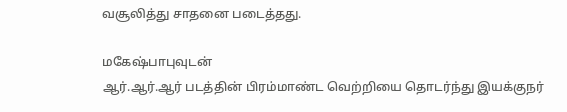வசூலித்து சாதனை படைத்தது.

மகேஷ்பாபுவுடன்
ஆர்.ஆர்.ஆர் படத்தின் பிரம்மாண்ட வெற்றியை தொடர்ந்து இயக்குநர்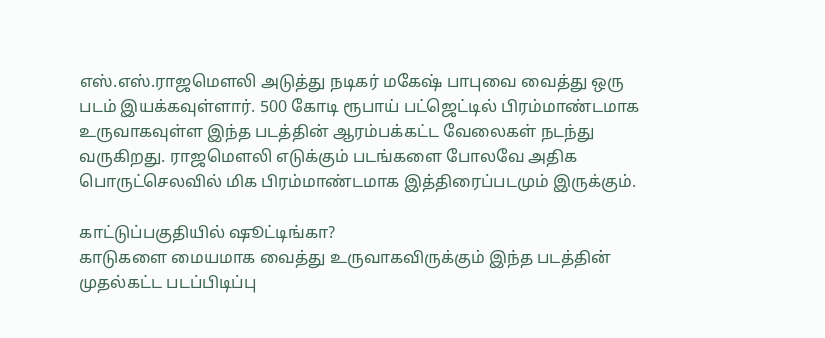எஸ்.எஸ்.ராஜமௌலி அடுத்து நடிகர் மகேஷ் பாபுவை வைத்து ஒரு படம் இயக்கவுள்ளார். 500 கோடி ரூபாய் பட்ஜெட்டில் பிரம்மாண்டமாக உருவாகவுள்ள இந்த படத்தின் ஆரம்பக்கட்ட வேலைகள் நடந்து வருகிறது. ராஜமௌலி எடுக்கும் படங்களை போலவே அதிக பொருட்செலவில் மிக பிரம்மாண்டமாக இத்திரைப்படமும் இருக்கும்.

காட்டுப்பகுதியில் ஷூட்டிங்கா?
காடுகளை மையமாக வைத்து உருவாகவிருக்கும் இந்த படத்தின் முதல்கட்ட படப்பிடிப்பு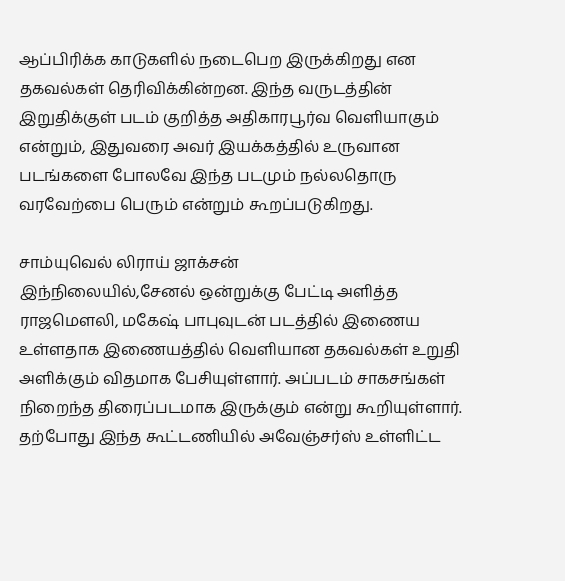ஆப்பிரிக்க காடுகளில் நடைபெற இருக்கிறது என தகவல்கள் தெரிவிக்கின்றன. இந்த வருடத்தின் இறுதிக்குள் படம் குறித்த அதிகாரபூர்வ வெளியாகும் என்றும், இதுவரை அவர் இயக்கத்தில் உருவான படங்களை போலவே இந்த படமும் நல்லதொரு வரவேற்பை பெரும் என்றும் கூறப்படுகிறது.

சாம்யுவெல் லிராய் ஜாக்சன்
இந்நிலையில்,சேனல் ஒன்றுக்கு பேட்டி அளித்த ராஜமௌலி, மகேஷ் பாபுவுடன் படத்தில் இணைய உள்ளதாக இணையத்தில் வெளியான தகவல்கள் உறுதி அளிக்கும் விதமாக பேசியுள்ளார். அப்படம் சாகசங்கள் நிறைந்த திரைப்படமாக இருக்கும் என்று கூறியுள்ளார். தற்போது இந்த கூட்டணியில் அவேஞ்சர்ஸ் உள்ளிட்ட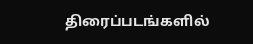திரைப்படங்களில்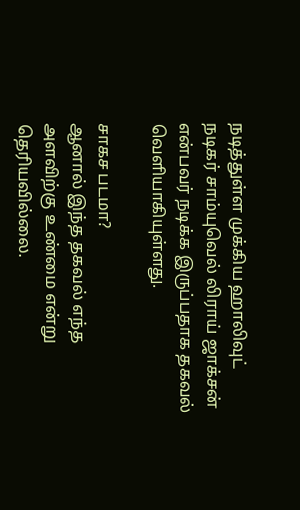நடித்துள்ள முக்கிய ஹாலிவுட் நடிகர் சாம்யுவெல் லிராய் ஜாக்சன் என்பவர் நடிக்க இருப்பதாக தகவல் வெளியாகியுள்ளது.

சாகச படமா?
ஆனால் இந்த தகவல் எந்த அளவிற்கு உண்மை என்று தெரியவில்லை.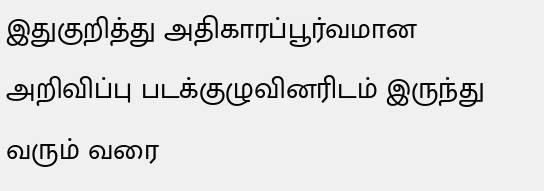இதுகுறித்து அதிகாரப்பூர்வமான அறிவிப்பு படக்குழுவினரிடம் இருந்து வரும் வரை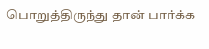பொறுத்திருந்து தான் பார்க்க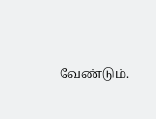வேண்டும்.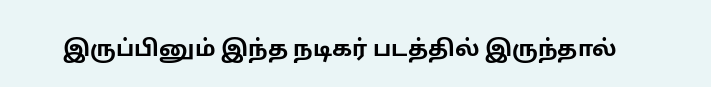இருப்பினும் இந்த நடிகர் படத்தில் இருந்தால்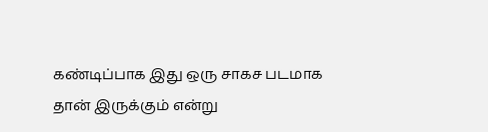கண்டிப்பாக இது ஒரு சாகச படமாக தான் இருக்கும் என்று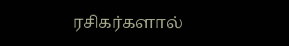ரசிகர்களால்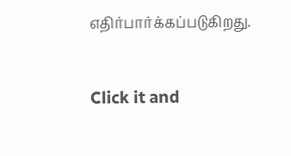எதிர்பார்க்கப்படுகிறது.


Click it and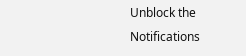Unblock the Notifications